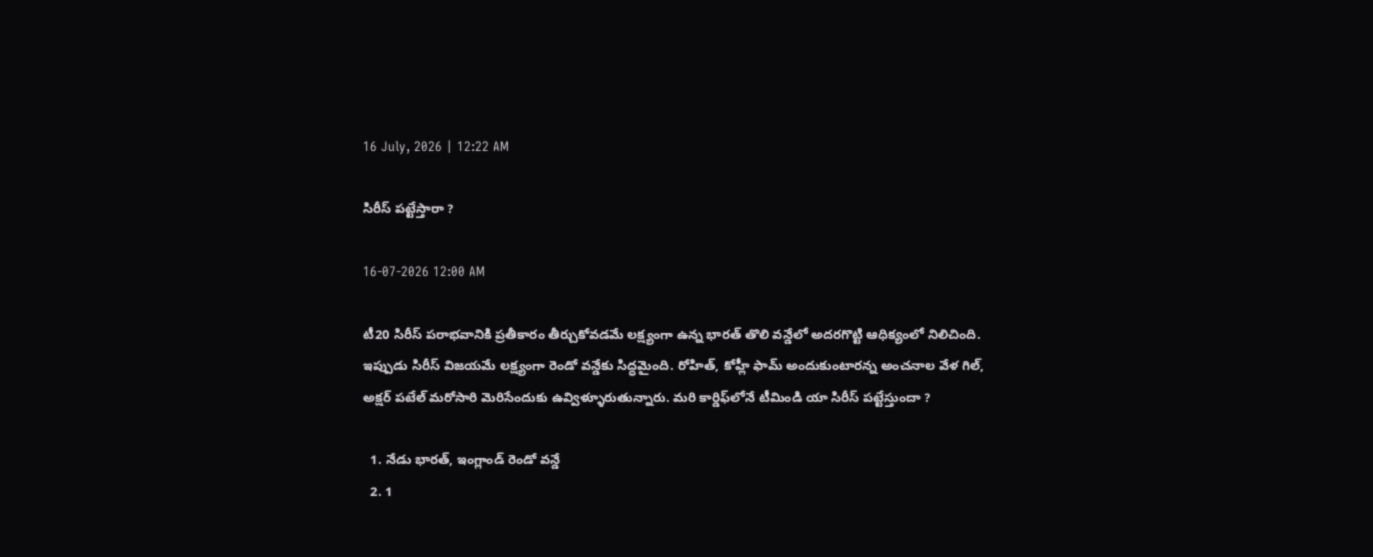16 July, 2026 | 12:22 AM

సిరీస్ పట్టేస్తారా ?

16-07-2026 12:00 AM

టీ20 సిరీస్ పరాభవానికి ప్రతీకారం తీర్చుకోవడమే లక్ష్యంగా ఉన్న భారత్ తొలి వన్డేలో అదరగొట్టి ఆధిక్యంలో నిలిచింది. ఇప్పుడు సిరీస్ విజయమే లక్ష్యంగా రెండో వన్డేకు సిద్ధమైంది. రోహిత్, కోహ్లీ ఫామ్ అందుకుంటారన్న అంచనాల వేళ గిల్, అక్షర్ పటేల్ మరోసారి మెరిసేందుకు ఉవ్విళ్ళూరుతున్నారు. మరి కార్డిఫ్‌లోనే టీమిండి యా సిరీస్ పట్టేస్తుందా ?

  1. నేడు భారత్, ఇంగ్లాండ్ రెండో వన్డే
  2. 1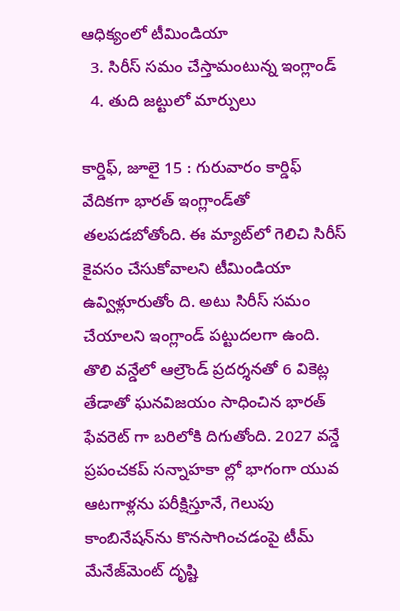ఆధిక్యంలో టీమిండియా
  3. సిరీస్ సమం చేస్తామంటున్న ఇంగ్లాండ్
  4. తుది జట్టులో మార్పులు

కార్డిఫ్, జూలై 15 : గురువారం కార్డిఫ్ వేదికగా భారత్ ఇంగ్లాండ్‌తో తలపడబోతోంది. ఈ మ్యాట్‌లో గెలిచి సిరీస్ కైవసం చేసుకోవాలని టీమిండియా ఉవ్విళ్లూరుతోం ది. అటు సిరీస్ సమం చేయాలని ఇంగ్లాండ్ పట్టుదలగా ఉంది. తొలి వన్డేలో ఆల్రౌండ్ ప్రదర్శనతో 6 వికెట్ల తేడాతో ఘనవిజయం సాధించిన భారత్ ఫేవరెట్ గా బరిలోకి దిగుతోంది. 2027 వన్డే ప్రపంచకప్ సన్నాహకా ల్లో భాగంగా యువ ఆటగాళ్లను పరీక్షిస్తూనే, గెలుపు కాంబినేషన్‌ను కొనసాగించడంపై టీమ్ మేనేజ్‌మెంట్ దృష్టి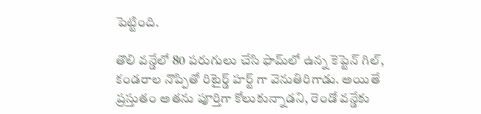పెట్టింది.

తొలి వన్డేలో 80 పరుగులు చేసి ఫామ్‌లో ఉన్న కెప్టెన్ గిల్,  కండరాల నొప్పితో రిటైర్డ్ హర్ట్ గా వెనుతిరిగాడు. అయితే ప్రస్తుతం అతను పూర్తిగా కోలుకున్నాడని, రెండో వన్డేకు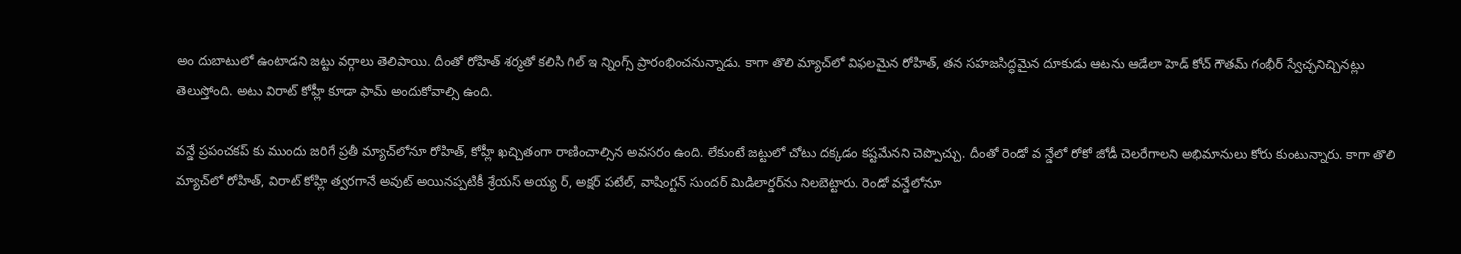అం దుబాటులో ఉంటాడని జట్టు వర్గాలు తెలిపాయి. దీంతో రోహిత్ శర్మతో కలిసి గిల్ ఇ న్నింగ్స్ ప్రారంభించనున్నాడు. కాగా తొలి మ్యాచ్‌లో విఫలమైన రోహిత్, తన సహజసిద్ధమైన దూకుడు ఆటను ఆడేలా హెడ్ కోచ్ గౌతమ్ గంభీర్ స్వేచ్ఛనిచ్చినట్లు తెలుస్తోంది. అటు విరాట్ కోహ్లీ కూడా ఫామ్ అందుకోవాల్సి ఉంది.

వన్డే ప్రపంచకప్ కు ముందు జరిగే ప్రతీ మ్యాచ్‌లోనూ రోహిత్, కోహ్లీ ఖచ్చితంగా రాణించాల్సిన అవసరం ఉంది. లేకుంటే జట్టులో చోటు దక్కడం కష్టమేనని చెప్పొచ్చు. దీంతో రెండో వ న్డేలో రోకో జోడీ చెలరేగాలని అభిమానులు కోరు కుంటున్నారు. కాగా తొలి మ్యాచ్‌లో రోహిత్, విరాట్ కోహ్లి త్వరగానే అవుట్ అయినప్పటికీ శ్రేయస్ అయ్య ర్, అక్షర్ పటేల్, వాషింగ్టన్ సుందర్ మిడిలార్డర్‌ను నిలబెట్టారు. రెండో వన్డేలోనూ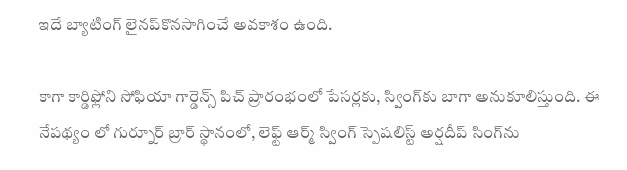ఇదే బ్యాటింగ్ లైనప్‌కొనసాగించే అవకాశం ఉంది.

కాగా కార్డిఫ్లోని సోఫియా గార్డెన్స్ పిచ్ ప్రారంభంలో పేసర్లకు, స్వింగ్‌కు బాగా అనుకూలిస్తుంది. ఈ నేపథ్యం లో గుర్నూర్ బ్రార్ స్థానంలో, లెఫ్ట్ ఆర్మ్ స్వింగ్ స్పెషలిస్ట్ అర్షదీప్ సింగ్‌ను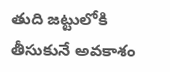తుది జట్టులోకి తీసుకునే అవకాశం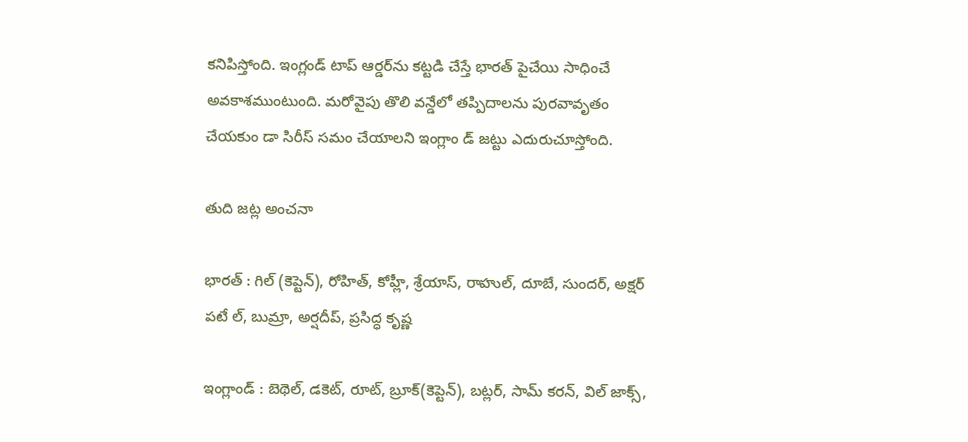కనిపిస్తోంది. ఇంగ్లండ్ టాప్ ఆర్డర్‌ను కట్టడి చేస్తే భారత్ పైచేయి సాధించే అవకాశముంటుంది. మరోవైపు తొలి వన్డేలో తప్పిదాలను పురవావృతం చేయకుం డా సిరీస్ సమం చేయాలని ఇంగ్లాం డ్ జట్టు ఎదురుచూస్తోంది.

తుది జట్ల అంచనా

భారత్ : గిల్ (కెప్టెన్), రోహిత్, కోహ్లీ, శ్రేయాస్, రాహుల్, దూబే, సుందర్, అక్షర్ పటే ల్, బుమ్రా, అర్షదీప్, ప్రసిద్ధ కృష్ణ

ఇంగ్లాండ్ : బెథెల్, డకెట్, రూట్, బ్రూక్(కెప్టెన్), బట్లర్, సామ్ కరన్, విల్ జాక్స్,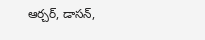ఆర్చర్, డాసన్,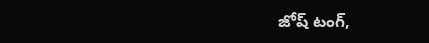జోష్ టంగ్,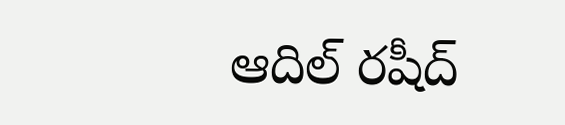ఆదిల్ రషీద్